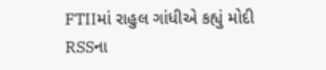FTIIમાં રાહુલ ગાંધીએ કહ્યું મોદી RSSના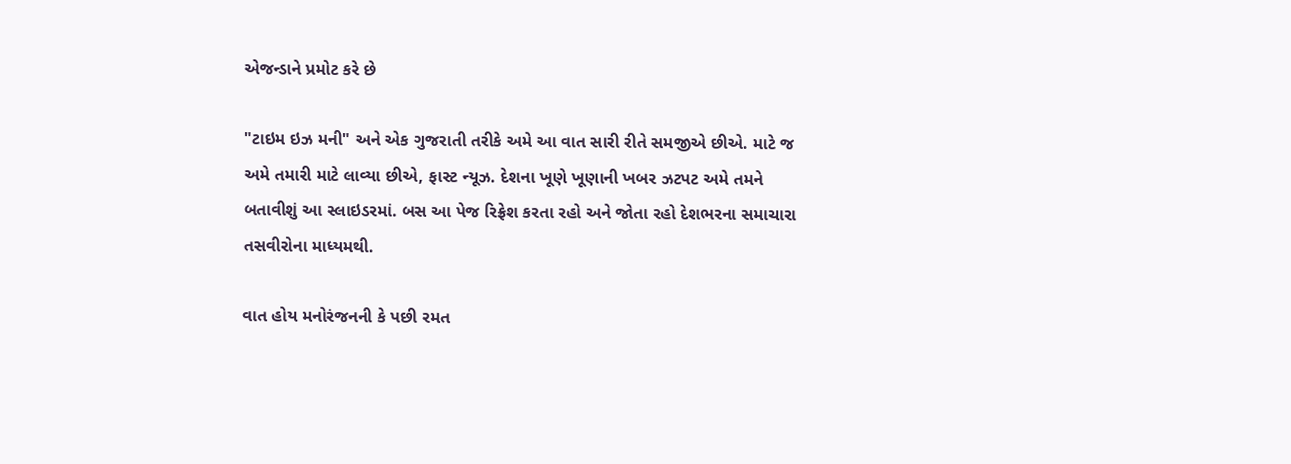એજન્ડાને પ્રમોટ કરે છે

"ટાઇમ ઇઝ મની" અને એક ગુજરાતી તરીકે અમે આ વાત સારી રીતે સમજીએ છીએ. માટે જ અમે તમારી માટે લાવ્યા છીએ, ફાસ્ટ ન્યૂઝ. દેશના ખૂણે ખૂણાની ખબર ઝટપટ અમે તમને બતાવીશું આ સ્લાઇડરમાં. બસ આ પેજ રિફ્રેશ કરતા રહો અને જોતા રહો દેશભરના સમાચારા તસવીરોના માધ્યમથી.

વાત હોય મનોરંજનની કે પછી રમત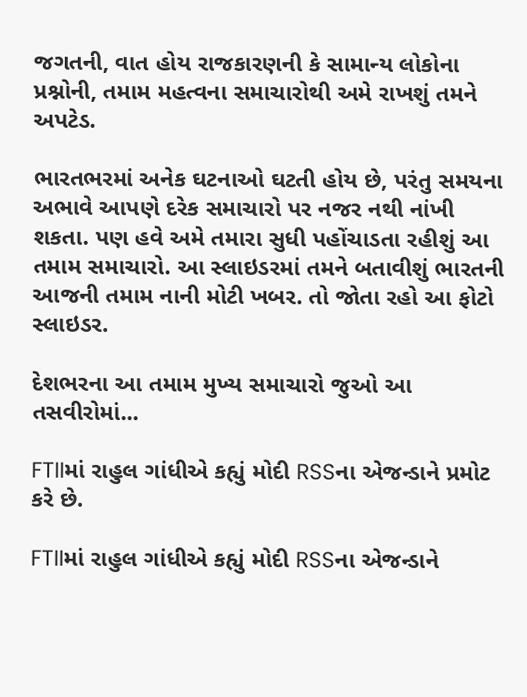જગતની, વાત હોય રાજકારણની કે સામાન્ય લોકોના પ્રશ્નોની, તમામ મહત્વના સમાચારોથી અમે રાખશું તમને અપટેડ.

ભારતભરમાં અનેક ઘટનાઓ ઘટતી હોય છે, પરંતુ સમયના અભાવે આપણે દરેક સમાચારો પર નજર નથી નાંખી શકતા. પણ હવે અમે તમારા સુધી પહોંચાડતા રહીશું આ તમામ સમાચારો. આ સ્લાઇડરમાં તમને બતાવીશું ભારતની આજની તમામ નાની મોટી ખબર. તો જોતા રહો આ ફોટો સ્લાઇડર.

દેશભરના આ તમામ મુખ્ય સમાચારો જુઓ આ તસવીરોમાં...

FTIIમાં રાહુલ ગાંધીએ કહ્યું મોદી RSSના એજન્ડાને પ્રમોટ કરે છે.

FTIIમાં રાહુલ ગાંધીએ કહ્યું મોદી RSSના એજન્ડાને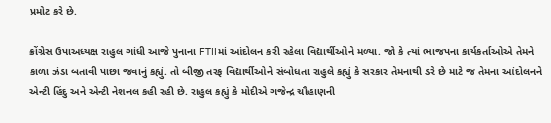પ્રમોટ કરે છે.

ક્રોંગ્રેસ ઉપાઅધ્યક્ષ રાહુલ ગાંધી આજે પુનાના FTIIમાં આંદોલન કરી રહેલા વિદ્યાર્થીઓને મળ્યા. જો કે ત્યાં ભાજપના કાર્યકર્તાઓએ તેમને કાળા ઝંડા બતાવી પાછા જવાનું કહ્યું. તો બીજી તરફ વિદ્યાર્થીઓને સંબોધતા રાહુલે કહ્યું કે સરકાર તેમનાથી ડરે છે માટે જ તેમના આંદોલનને એન્ટી હિંદુ અને એન્ટી નેશનલ કહી રહી છે. રાહુલ કહ્યું કે મોદીએ ગજેન્દ્ર ચૌહાણની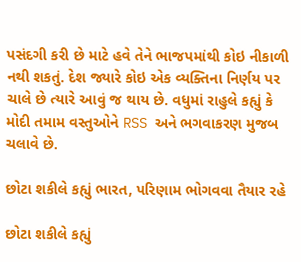પસંદગી કરી છે માટે હવે તેને ભાજપમાંથી કોઇ નીકાળી નથી શકતું. દેશ જ્યારે કોઇ એક વ્યક્તિના નિર્ણય પર ચાલે છે ત્યારે આવું જ થાય છે. વધુમાં રાહુલે કહ્યું કે મોદી તમામ વસ્તુઓને RSS અને ભગવાકરણ મુજબ ચલાવે છે.

છોટા શકીલે કહ્યું ભારત, પરિણામ ભોગવવા તૈયાર રહે

છોટા શકીલે કહ્યું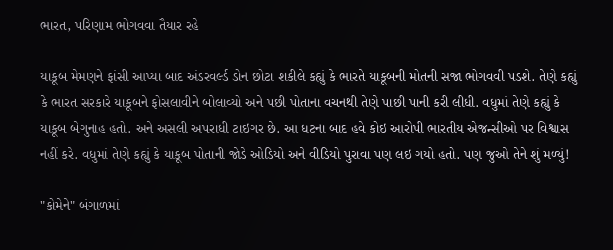ભારત, પરિણામ ભોગવવા તૈયાર રહે

યાકૂબ મેમણને ફાંસી આપ્યા બાદ અંડરવર્લ્ડ ડોન છોટા શકીલે કહ્યું કે ભારતે યાકૂબની મોતની સજા ભોગવવી પડશે. તેણે કહ્યું કે ભારત સરકારે યાકૂબને ફોસલાવીને બોલાવ્યો અને પછી પોતાના વચનથી તેણે પાછી પાની કરી લીધી. વધુમાં તેણે કહ્યું કે યાકૂબ બેગુનાહ હતો. અને અસલી અપરાધી ટાઇગર છે. આ ધટના બાદ હવે કોઇ આરોપી ભારતીય એજન્સીઓ પર વિશ્વાસ નહીં કરે. વધુમાં તેણે કહ્યું કે યાકૂબ પોતાની જોડે ઓડિયો અને વીડિયો પુરાવા પણ લઇ ગયો હતો. પણ જુઓ તેને શું મળ્યું!

"કોમેને" બંગાળમાં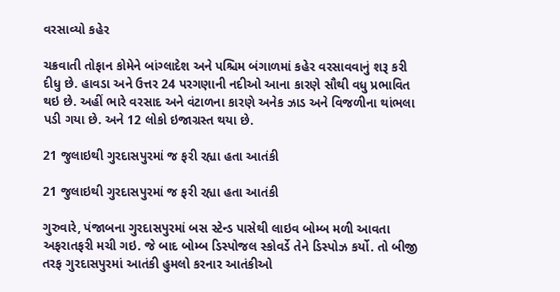વરસાવ્યો કહેર

ચક્રવાતી તોફાન કોમેને બાંગ્લાદેશ અને પશ્ચિમ બંગાળમાં કહેર વરસાવવાનું શરૂ કરી દીધુ છે. હાવડા અને ઉત્તર 24 પરગણાની નદીઓ આના કારણે સૌથી વધુ પ્રભાવિત થઇ છે. અહીં ભારે વરસાદ અને વંટાળના કારણે અનેક ઝાડ અને વિજળીના થાંભલા પડી ગયા છે. અને 12 લોકો ઇજાગ્રસ્ત થયા છે.

21 જુલાઇથી ગુરદાસપુરમાં જ ફરી રહ્યા હતા આતંકી

21 જુલાઇથી ગુરદાસપુરમાં જ ફરી રહ્યા હતા આતંકી

ગુરુવારે, પંજાબના ગુરદાસપુરમાં બસ સ્ટેન્ડ પાસેથી લાઇવ બોમ્બ મળી આવતા અફરાતફરી મચી ગઇ. જે બાદ બોમ્બ ડિસ્પોજલ સ્કોવર્ડે તેને ડિસ્પોઝ કર્યો. તો બીજી તરફ ગુરદાસપુરમાં આતંકી હુમલો કરનાર આતંકીઓ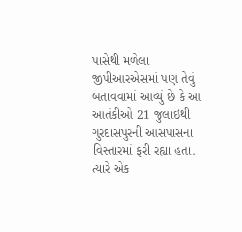પાસેથી મળેલા જીપીઆરએસમાં પણ તેવું બતાવવામાં આવ્યું છે કે આ આતંકીઓ 21 જુલાઇથી ગુરદાસપુરની આસપાસના વિસ્તારમાં ફરી રહ્યા હતા. ત્યારે એક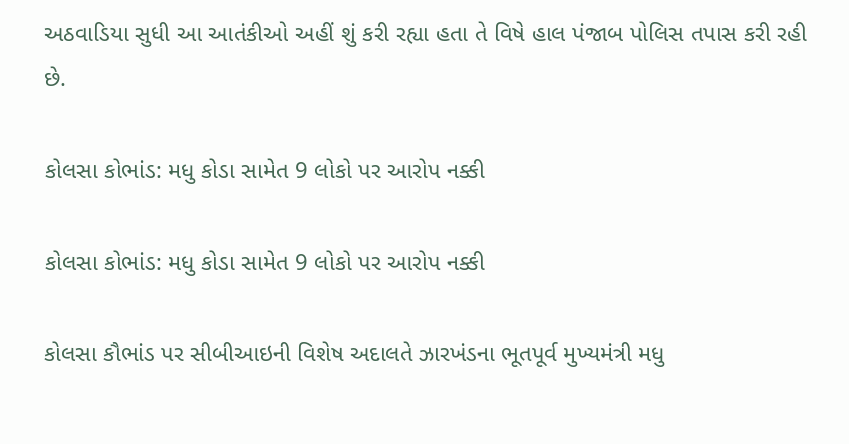અઠવાડિયા સુધી આ આતંકીઓ અહીં શું કરી રહ્યા હતા તે વિષે હાલ પંજાબ પોલિસ તપાસ કરી રહી છે.

કોલસા કોભાંડ: મધુ કોડા સામેત 9 લોકો પર આરોપ નક્કી

કોલસા કોભાંડ: મધુ કોડા સામેત 9 લોકો પર આરોપ નક્કી

કોલસા કૌભાંડ પર સીબીઆઇની વિશેષ અદાલતે ઝારખંડના ભૂતપૂર્વ મુખ્યમંત્રી મધુ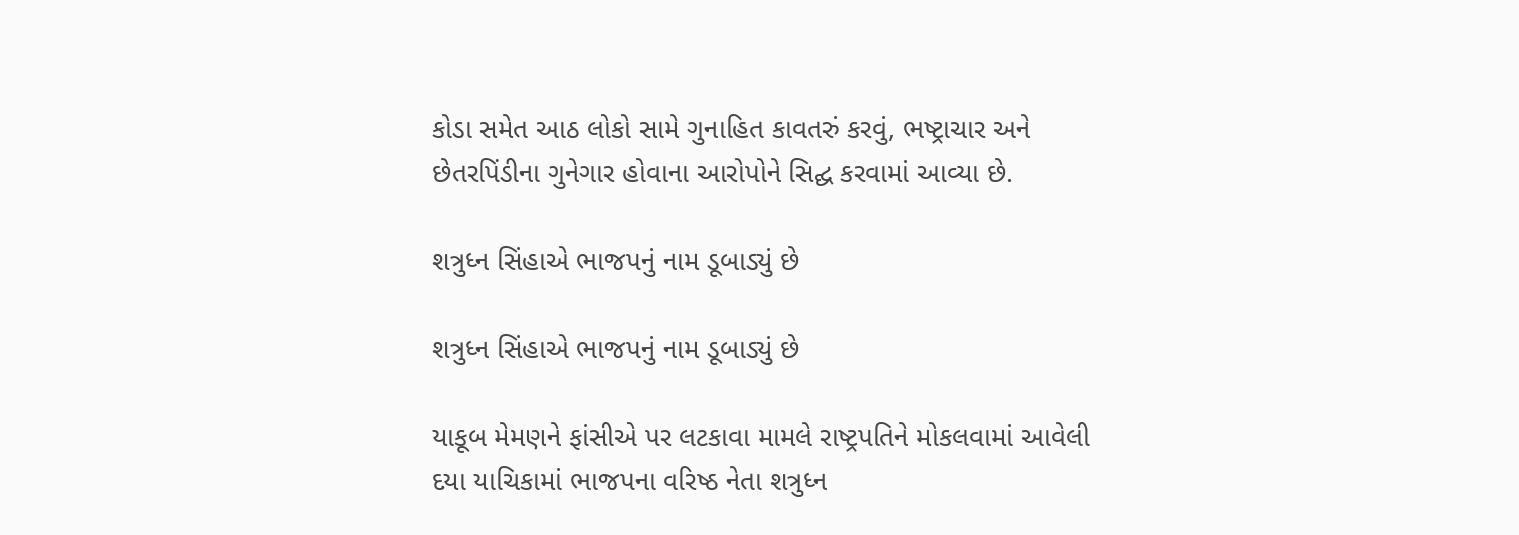કોડા સમેત આઠ લોકો સામે ગુનાહિત કાવતરું કરવું, ભષ્ટ્રાચાર અને છેતરપિંડીના ગુનેગાર હોવાના આરોપોને સિદ્ઘ કરવામાં આવ્યા છે.

શત્રુધ્ન સિંહાએ ભાજપનું નામ ડૂબાડ્યું છે

શત્રુધ્ન સિંહાએ ભાજપનું નામ ડૂબાડ્યું છે

યાકૂબ મેમણને ફાંસીએ પર લટકાવા મામલે રાષ્ટ્રપતિને મોકલવામાં આવેલી દયા યાચિકામાં ભાજપના વરિષ્ઠ નેતા શત્રુધ્ન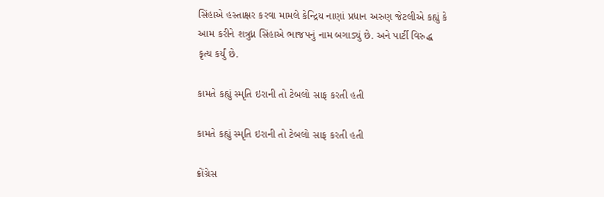સિંહાએ હસ્તાક્ષર કરવા મામલે કેન્દ્રિય નાણાં પ્રધાન અરુણ જેટલીએ કહ્યું કે આમ કરીને શત્રુધ્ન સિંહાએ ભાજપનું નામ બગાડ્યું છે. અને પાર્ટી વિરુદ્ધ કૃત્ય કર્યું છે.

કામતે કહ્યું સ્મૃતિ ઇરાની તો ટેબલો સાફ કરતી હતી

કામતે કહ્યું સ્મૃતિ ઇરાની તો ટેબલો સાફ કરતી હતી

ક્રોંગ્રેસ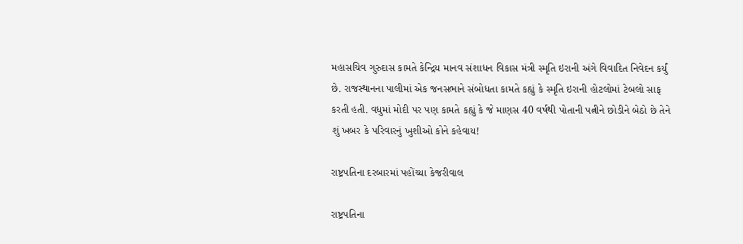મહાસચિવ ગુરુદાસ કામતે કેન્દ્રિય માનવ સંશાધન વિકાસ મંત્રી સ્મૃતિ ઇરાની અંગે વિવાદિત નિવેદન કર્યું છે. રાજસ્થાનના પાલીમાં એક જનસભાને સંબોધતા કામતે કહ્યું કે સ્મૃતિ ઇરાની હોટલોમાં ટેબલો સાફ કરતી હતી. વધુમાં મોદી પર પણ કામતે કહ્યું કે જે માણસ 40 વર્ષથી પોતાની પત્નીને છોડીને બેઠો છે તેને શું ખબર કે પરિવારનું ખુશીઓ કોને કહેવાય!

રાષ્ટ્રપતિના દરબારમાં પહોંચ્યા કેજરીવાલ

રાષ્ટ્રપતિના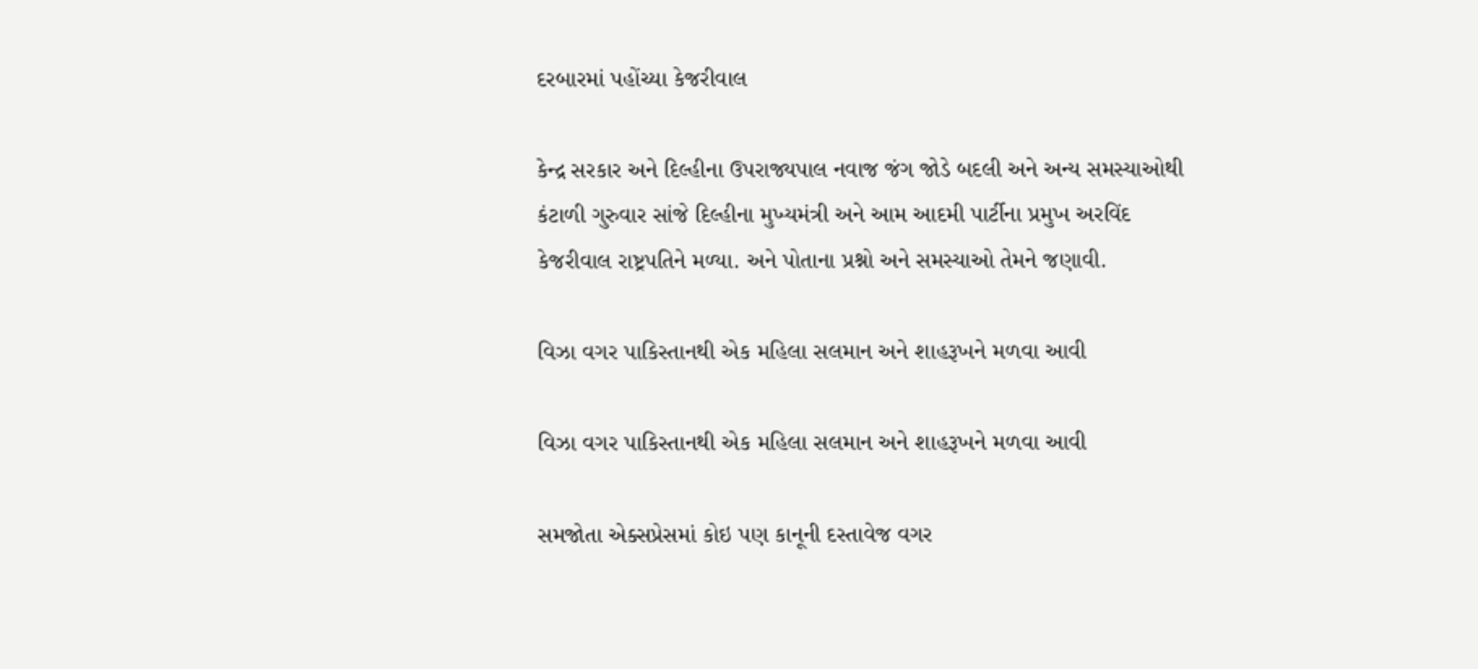દરબારમાં પહોંચ્યા કેજરીવાલ

કેન્દ્ર સરકાર અને દિલ્હીના ઉપરાજ્યપાલ નવાજ જંગ જોડે બદલી અને અન્ય સમસ્યાઓથી કંટાળી ગુરુવાર સાંજે દિલ્હીના મુખ્યમંત્રી અને આમ આદમી પાર્ટીના પ્રમુખ અરવિંદ કેજરીવાલ રાષ્ટ્રપતિને મળ્યા. અને પોતાના પ્રશ્નો અને સમસ્યાઓ તેમને જણાવી.

વિઝા વગર પાકિસ્તાનથી એક મહિલા સલમાન અને શાહરૂખને મળવા આવી

વિઝા વગર પાકિસ્તાનથી એક મહિલા સલમાન અને શાહરૂખને મળવા આવી

સમજોતા એક્સપ્રેસમાં કોઇ પણ કાનૂની દસ્તાવેજ વગર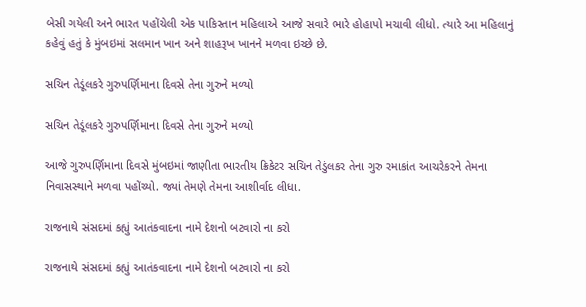બેસી ગયેલી અને ભારત પહોંચેલી એક પાકિસ્તાન મહિલાએ આજે સવારે ભારે હોહાપો મચાવી લીધો. ત્યારે આ મહિલાનું કહેવું હતું કે મુંબઇમાં સલમાન ખાન અને શાહરૂખ ખાનને મળવા ઇચ્છે છે.

સચિન તેડૂંલકરે ગુરુપર્ણિમાના દિવસે તેના ગુરુને મળ્યો

સચિન તેડૂંલકરે ગુરુપર્ણિમાના દિવસે તેના ગુરુને મળ્યો

આજે ગુરુપર્ણિમાના દિવસે મુંબઇમાં જાણીતા ભારતીય ક્રિકેટર સચિન તેડુંલકર તેના ગુરુ રમાકાંત આચરેકરને તેમના નિવાસસ્થાને મળવા પહોંચ્યો. જ્યાં તેમણે તેમના આશીર્વાદ લીધા.

રાજનાથે સંસદમાં કહ્યું આતંકવાદના નામે દેશનો બટવારો ના કરો

રાજનાથે સંસદમાં કહ્યું આતંકવાદના નામે દેશનો બટવારો ના કરો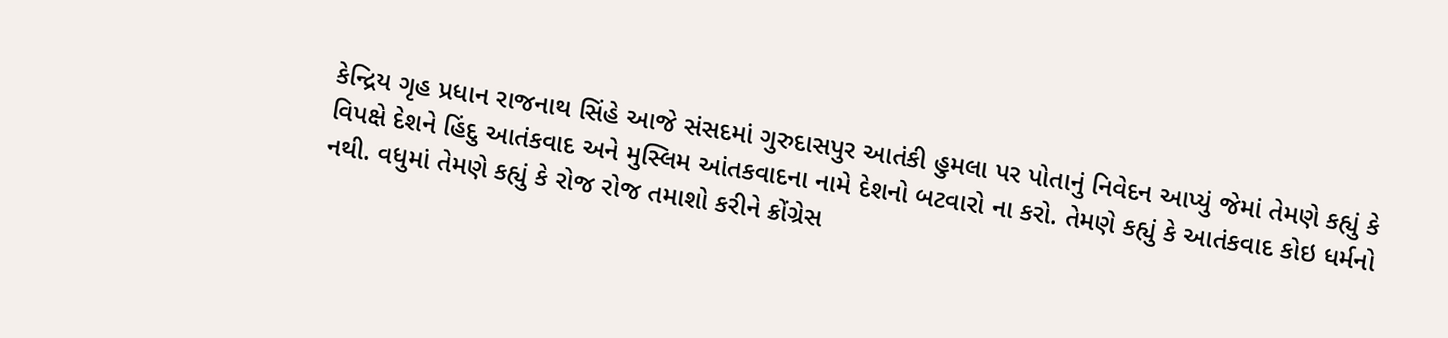કેન્દ્રિય ગૃહ પ્રધાન રાજનાથ સિંહે આજે સંસદમાં ગુરુદાસપુર આતંકી હુમલા પર પોતાનું નિવેદન આપ્યું જેમાં તેમણે કહ્યું કે વિપક્ષે દેશને હિંદુ આતંકવાદ અને મુસ્લિમ આંતકવાદના નામે દેશનો બટવારો ના કરો. તેમણે કહ્યું કે આતંકવાદ કોઇ ધર્મનો નથી. વધુમાં તેમણે કહ્યું કે રોજ રોજ તમાશો કરીને ક્રોંગ્રેસ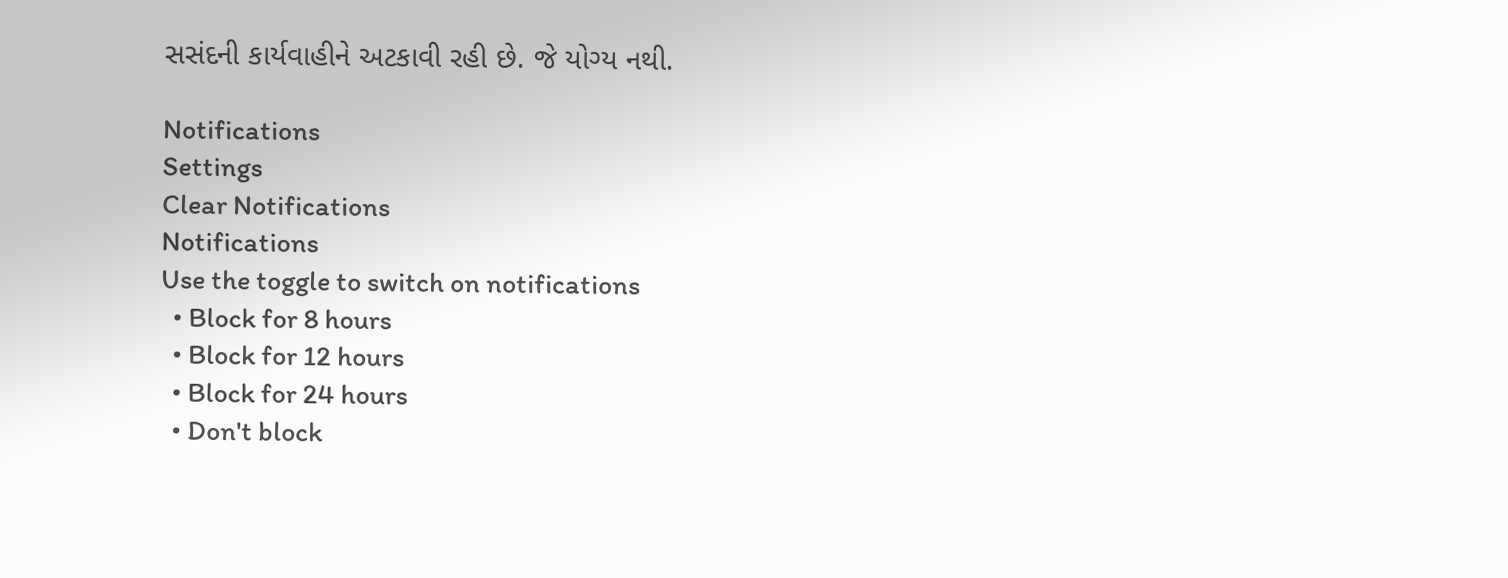સસંદની કાર્યવાહીને અટકાવી રહી છે. જે યોગ્ય નથી.

Notifications
Settings
Clear Notifications
Notifications
Use the toggle to switch on notifications
  • Block for 8 hours
  • Block for 12 hours
  • Block for 24 hours
  • Don't block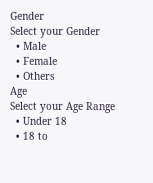Gender
Select your Gender
  • Male
  • Female
  • Others
Age
Select your Age Range
  • Under 18
  • 18 to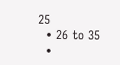25
  • 26 to 35
  •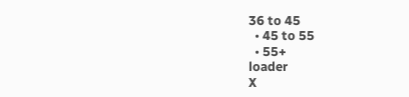36 to 45
  • 45 to 55
  • 55+
loader
X